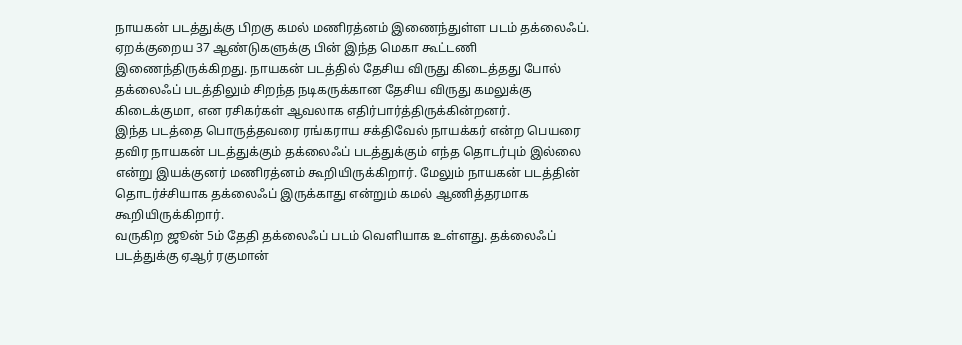நாயகன் படத்துக்கு பிறகு கமல் மணிரத்னம் இணைந்துள்ள படம் தக்லைஃப். ஏறக்குறைய 37 ஆண்டுகளுக்கு பின் இந்த மெகா கூட்டணி இணைந்திருக்கிறது. நாயகன் படத்தில் தேசிய விருது கிடைத்தது போல் தக்லைஃப் படத்திலும் சிறந்த நடிகருக்கான தேசிய விருது கமலுக்கு கிடைக்குமா, என ரசிகர்கள் ஆவலாக எதிர்பார்த்திருக்கின்றனர்.
இந்த படத்தை பொருத்தவரை ரங்கராய சக்திவேல் நாயக்கர் என்ற பெயரை தவிர நாயகன் படத்துக்கும் தக்லைஃப் படத்துக்கும் எந்த தொடர்பும் இல்லை என்று இயக்குனர் மணிரத்னம் கூறியிருக்கிறார். மேலும் நாயகன் படத்தின் தொடர்ச்சியாக தக்லைஃப் இருக்காது என்றும் கமல் ஆணித்தரமாக கூறியிருக்கிறார்.
வருகிற ஜூன் 5ம் தேதி தக்லைஃப் படம் வெளியாக உள்ளது. தக்லைஃப் படத்துக்கு ஏஆர் ரகுமான்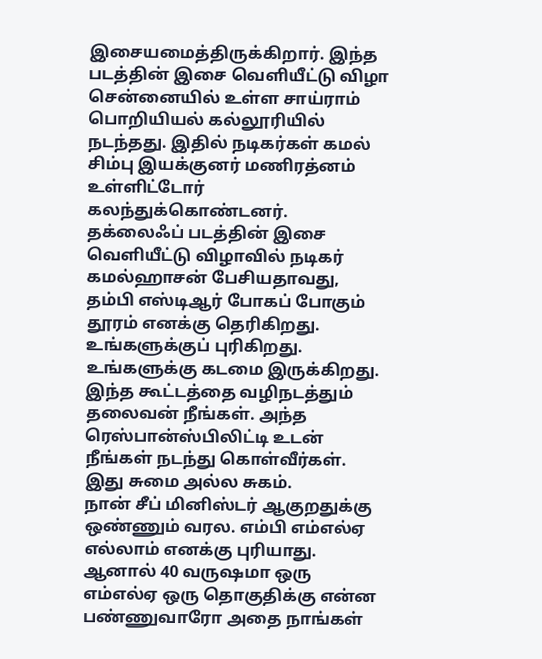இசையமைத்திருக்கிறார். இந்த படத்தின் இசை வெளியீட்டு விழா சென்னையில் உள்ள சாய்ராம் பொறியியல் கல்லூரியில் நடந்தது. இதில் நடிகர்கள் கமல் சிம்பு இயக்குனர் மணிரத்னம் உள்ளிட்டோர் கலந்துக்கொண்டனர்.
தக்லைஃப் படத்தின் இசை வெளியீட்டு விழாவில் நடிகர் கமல்ஹாசன் பேசியதாவது, தம்பி எஸ்டிஆர் போகப் போகும் தூரம் எனக்கு தெரிகிறது. உங்களுக்குப் புரிகிறது. உங்களுக்கு கடமை இருக்கிறது. இந்த கூட்டத்தை வழிநடத்தும் தலைவன் நீங்கள். அந்த ரெஸ்பான்ஸ்பிலிட்டி உடன் நீங்கள் நடந்து கொள்வீர்கள். இது சுமை அல்ல சுகம்.
நான் சீப் மினிஸ்டர் ஆகுறதுக்கு ஒண்ணும் வரல. எம்பி எம்எல்ஏ எல்லாம் எனக்கு புரியாது. ஆனால் 40 வருஷமா ஒரு எம்எல்ஏ ஒரு தொகுதிக்கு என்ன பண்ணுவாரோ அதை நாங்கள்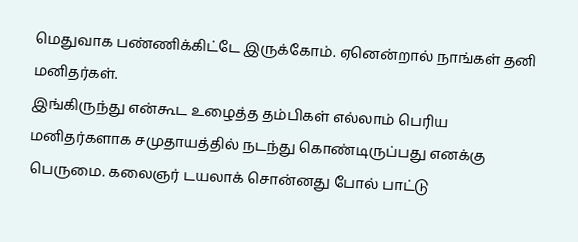மெதுவாக பண்ணிக்கிட்டே இருக்கோம். ஏனென்றால் நாங்கள் தனி மனிதர்கள்.
இங்கிருந்து என்கூட உழைத்த தம்பிகள் எல்லாம் பெரிய மனிதர்களாக சமுதாயத்தில் நடந்து கொண்டிருப்பது எனக்கு பெருமை. கலைஞர் டயலாக் சொன்னது போல் பாட்டு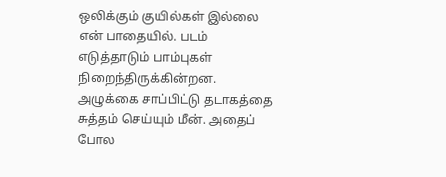ஒலிக்கும் குயில்கள் இல்லை என் பாதையில். படம் எடுத்தாடும் பாம்புகள் நிறைந்திருக்கின்றன. அழுக்கை சாப்பிட்டு தடாகத்தை சுத்தம் செய்யும் மீன். அதைப் போல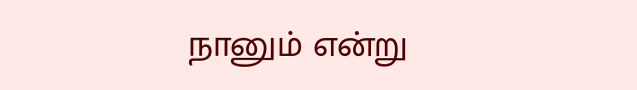நானும் என்று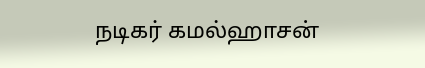நடிகர் கமல்ஹாசன்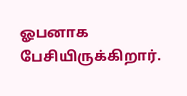ஓபனாக பேசியிருக்கிறார்.